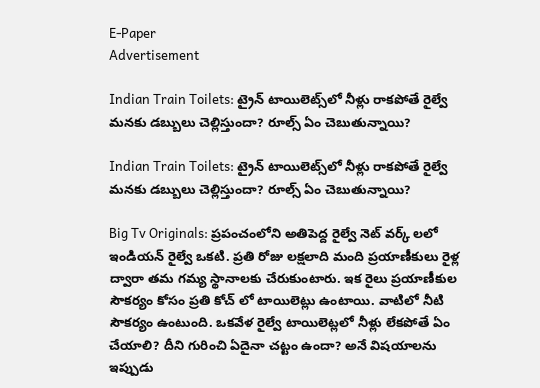E-Paper
Advertisement

Indian Train Toilets: ట్రైన్ టాయిలెట్స్‌లో నీళ్లు రాకపోతే రైల్వే మనకు డబ్బులు చెల్లిస్తుందా? రూల్స్ ఏం చెబుతున్నాయి?

Indian Train Toilets: ట్రైన్ టాయిలెట్స్‌లో నీళ్లు రాకపోతే రైల్వే మనకు డబ్బులు చెల్లిస్తుందా? రూల్స్ ఏం చెబుతున్నాయి?

Big Tv Originals: ప్రపంచంలోని అతిపెద్ద రైల్వే నెట్ వర్క్ లలో ఇండియన్ రైల్వే ఒకటి. ప్రతి రోజు లక్షలాది మంది ప్రయాణీకులు రైళ్ల ద్వారా తమ గమ్య స్థానాలకు చేరుకుంటారు. ఇక రైలు ప్రయాణీకుల సౌకర్యం కోసం ప్రతి కోచ్ లో టాయిలెట్లు ఉంటాయి. వాటిలో నీటి సౌకర్యం ఉంటుంది. ఒకవేళ రైల్వే టాయిలెట్లలో నీళ్లు లేకపోతే ఏం చేయాలి? దీని గురించి ఏదైనా చట్టం ఉందా? అనే విషయాలను ఇప్పుడు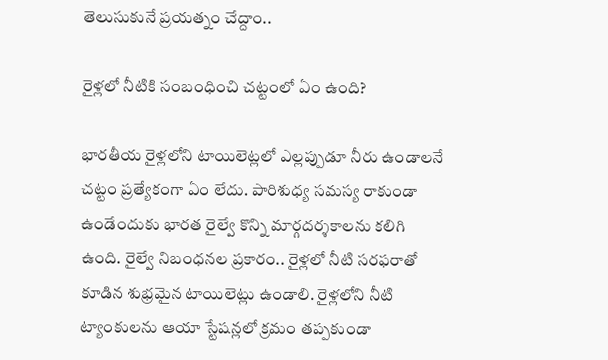తెలుసుకునే ప్రయత్నం చేద్దాం..

రైళ్లలో నీటికి సంబంధించి చట్టంలో ఏం ఉంది?

భారతీయ రైళ్లలోని టాయిలెట్లలో ఎల్లప్పుడూ నీరు ఉండాలనే చట్టం ప్రత్యేకంగా ఏం లేదు. పారిశుధ్య సమస్య రాకుండా ఉండేందుకు భారత రైల్వే కొన్ని మార్గదర్శకాలను కలిగి ఉంది. రైల్వే నిబంధనల ప్రకారం.. రైళ్లలో నీటి సరఫరాతో కూడిన శుభ్రమైన టాయిలెట్లు ఉండాలి. రైళ్లలోని నీటి ట్యాంకులను ఆయా స్టేషన్లలో క్రమం తప్పకుండా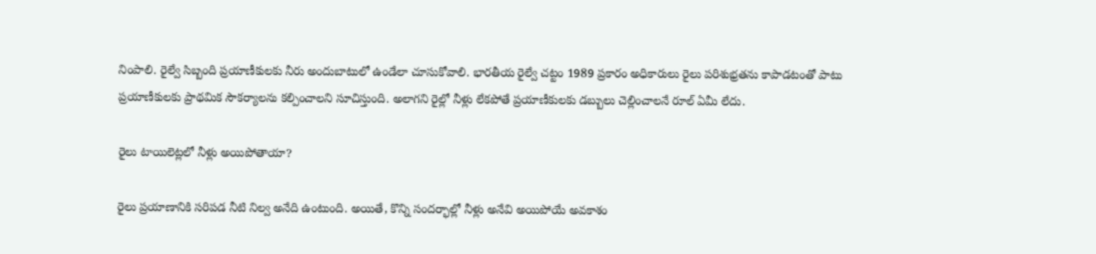నింపాలి. రైల్వే సిబ్బంది ప్రయాణీకులకు నీరు అందుబాటులో ఉండేలా చూసుకోవాలి. భారతీయ రైల్వే చట్టం 1989 ప్రకారం అధికారులు రైలు పరిశుభ్రతను కాపాడటంతో పాటు ప్రయాణీకులకు ప్రాథమిక సౌకర్యాలను కల్పించాలని సూచిస్తుంది. అలాగని రైల్లో నీళ్లు లేకపోతే ప్రయాణీకులకు డబ్బులు చెల్లించాలనే రూల్ ఏమీ లేదు.

రైలు టాయిలెట్లలో నీళ్లు అయిపోతాయా?

రైలు ప్రయాణానికి సరిపడ నీటి నిల్వ అనేది ఉంటుంది. అయితే, కొన్ని సందర్భాల్లో నీళ్లు అనేవి అయిపోయే అవకాశం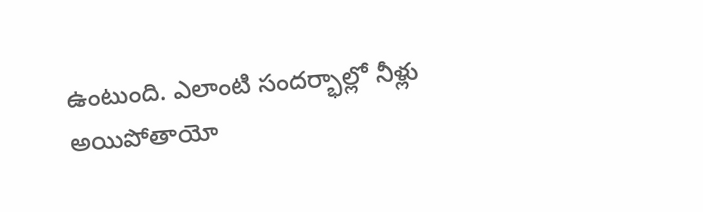ఉంటుంది. ఎలాంటి సందర్భాల్లో నీళ్లు అయిపోతాయో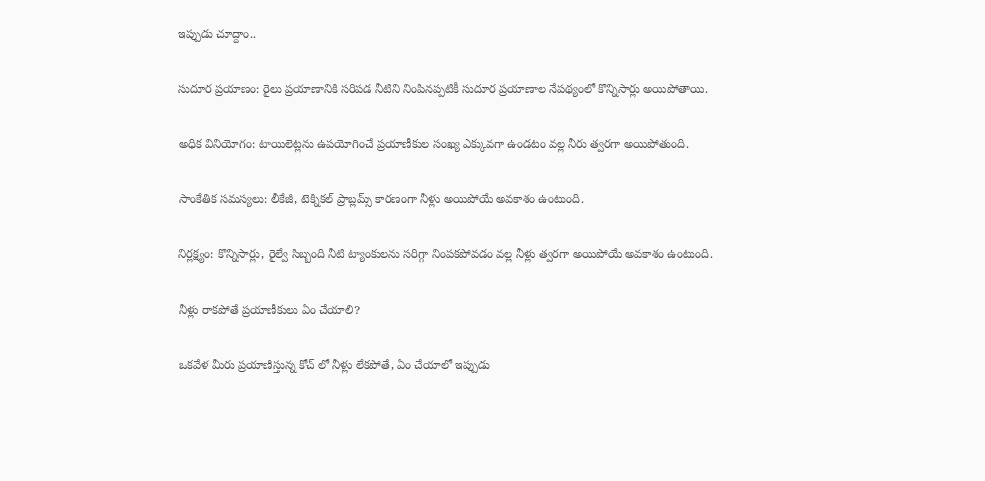ఇప్పుడు చూద్దాం..

సుదూర ప్రయాణం: రైలు ప్రయాణానికి సరిపడ నీటిని నింపినప్పటికీ సుదూర ప్రయాణాల నేపథ్యంలో కొన్నిసార్లు అయిపోతాయి.

అధిక వినియోగం: టాయిలెట్లను ఉపయోగించే ప్రయాణీకుల సంఖ్య ఎక్కువగా ఉండటం వల్ల నీరు త్వరగా అయిపోతుంది.

సాంకేతిక సమస్యలు: లీకేజీ, టెక్నికల్ ప్రాబ్లమ్స్ కారణంగా నీళ్లు అయిపోయే అవకాశం ఉంటుంది.

నిర్లక్ష్యం: కొన్నిసార్లు, రైల్వే సిబ్బంది నీటి ట్యాంకులను సరిగ్గా నింపకపోవడం వల్ల నీళ్లు త్వరగా అయిపోయే అవకాశం ఉంటుంది.

నీళ్లు రాకపోతే ప్రయాణీకులు ఏం చేయాలి?

ఒకవేళ మీరు ప్రయాణిస్తున్న కోచ్ లో నీళ్లు లేకపోతే, ఏం చేయాలో ఇప్పుడు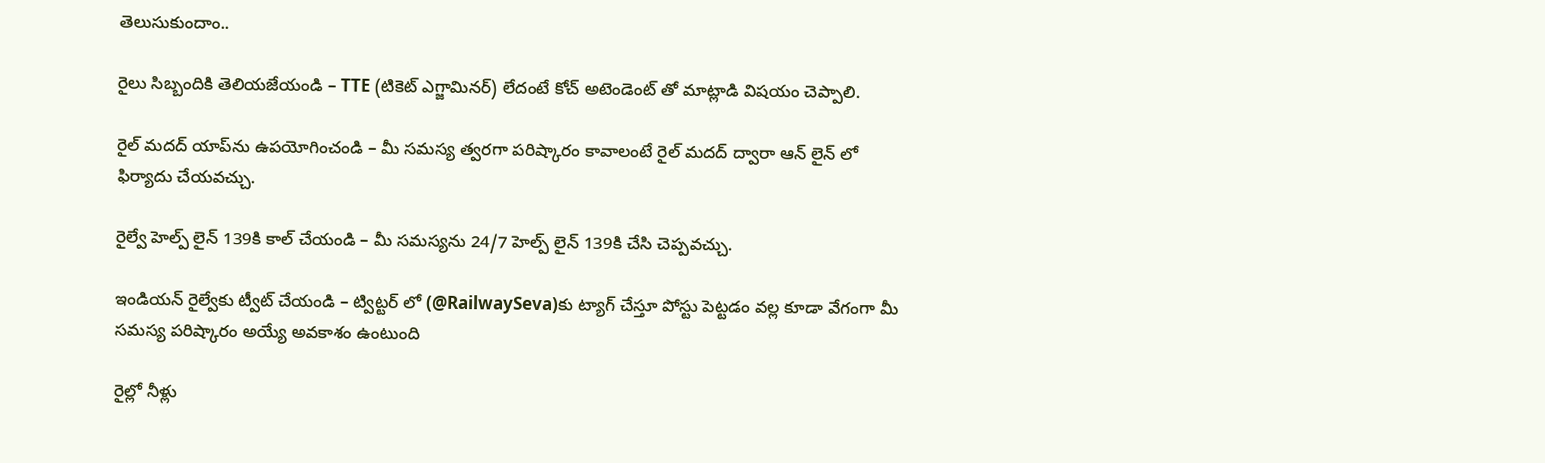తెలుసుకుందాం..

రైలు సిబ్బందికి తెలియజేయండి – TTE (టికెట్ ఎగ్జామినర్) లేదంటే కోచ్ అటెండెంట్‌ తో మాట్లాడి విషయం చెప్పాలి.

రైల్ మదద్ యాప్‌ను ఉపయోగించండి – మీ సమస్య త్వరగా పరిష్కారం కావాలంటే రైల్ మదద్ ద్వారా ఆన్‌ లైన్‌ లో ఫిర్యాదు చేయవచ్చు.

రైల్వే హెల్ప్‌ లైన్ 139కి కాల్ చేయండి – మీ సమస్యను 24/7 హెల్ప్‌ లైన్ 139కి చేసి చెప్పవచ్చు.

ఇండియన్ రైల్వేకు ట్వీట్ చేయండి – ట్విట్టర్‌ లో (@RailwaySeva)కు ట్యాగ్ చేస్తూ పోస్టు పెట్టడం వల్ల కూడా వేగంగా మీ సమస్య పరిష్కారం అయ్యే అవకాశం ఉంటుంది

రైల్లో నీళ్లు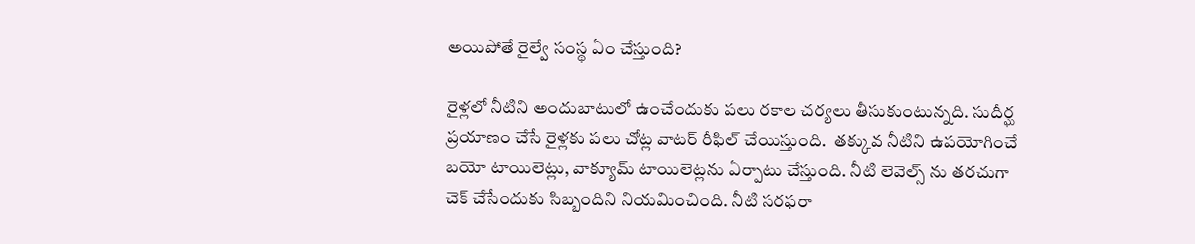అయిపోతే రైల్వే సంస్థ ఏం చేస్తుంది?

రైళ్లలో నీటిని అందుబాటులో ఉంచేందుకు పలు రకాల చర్యలు తీసుకుంటున్నది. సుదీర్ఘ ప్రయాణం చేసే రైళ్లకు పలు చోట్ల వాటర్ రీఫిల్ చేయిస్తుంది.  తక్కువ నీటిని ఉపయోగించే బయో టాయిలెట్లు, వాక్యూమ్ టాయిలెట్లను ఏర్పాటు చేస్తుంది. నీటి లెవెల్స్ ను తరచుగా చెక్ చేసేందుకు సిబ్బందిని నియమించింది. నీటి సరఫరా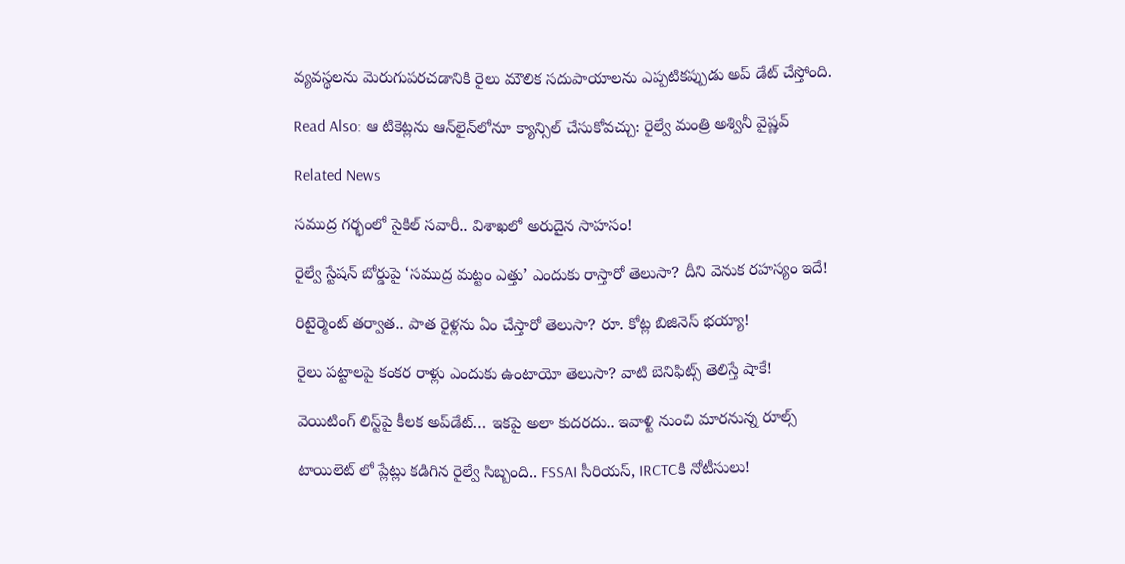వ్యవస్థలను మెరుగుపరచడానికి రైలు మౌలిక సదుపాయాలను ఎప్పటికప్పుడు అప్ డేట్ చేస్తోంది.

Read Also: ఆ టికెట్లను ఆన్‌లైన్‌లోనూ క్యాన్సిల్ చేసుకోవచ్చు: రైల్వే మంత్రి అశ్వినీ వైష్ణవ్

Related News

సముద్ర గర్భంలో సైకిల్ సవారీ.. విశాఖలో అరుదైన సాహసం!

రైల్వే స్టేషన్ బోర్డుపై ‘సముద్ర మట్టం ఎత్తు’ ఎందుకు రాస్తారో తెలుసా? దీని వెనుక రహస్యం ఇదే!

రిటైర్మెంట్ తర్వాత.. పాత రైళ్లను ఏం చేస్తారో తెలుసా? రూ. కోట్ల బిజినెస్ భయ్యా!

రైలు పట్టాలపై కంకర రాళ్లు ఎందుకు ఉంటాయో తెలుసా? వాటి బెనిఫిట్స్ తెలిస్తే షాకే!

వెయిటింగ్‌ లిస్ట్‌పై కీలక అప్‌డేట్‌… ఇకపై అలా కుదరదు.. ఇవాళ్టి నుంచి మారనున్న రూల్స్

టాయిలెట్ లో ప్లేట్లు కడిగిన రైల్వే సిబ్బంది.. FSSAI సీరియస్, IRCTCకి నోటీసులు!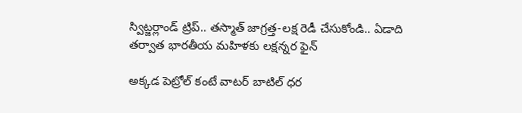స్విట్జర్లాండ్‌ ట్రిప్.. తస్మాత్ జాగ్రత్త-లక్ష రెడీ చేసుకోండి.. ఏడాది తర్వాత భారతీయ మహిళకు లక్షన్నర ఫైన్

అక్కడ పెట్రోల్ కంటే వాటర్ బాటిల్ ధర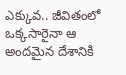ఎక్కువ.. జీవితంలో ఒక్కసారైనా ఆ అందమైన దేశానికి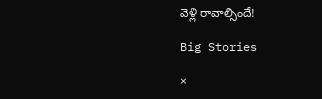వెళ్లి రావాల్సిందే!

Big Stories

×